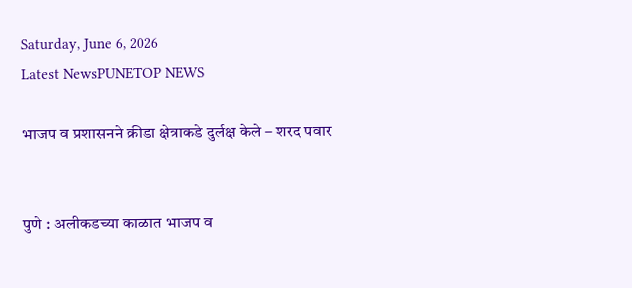Saturday, June 6, 2026
Latest NewsPUNETOP NEWS

भाजप व प्रशासनने क्रीडा क्षेत्राकडे दुर्लक्ष केले – शरद पवार


पुणे : अलीकडच्या काळात भाजप व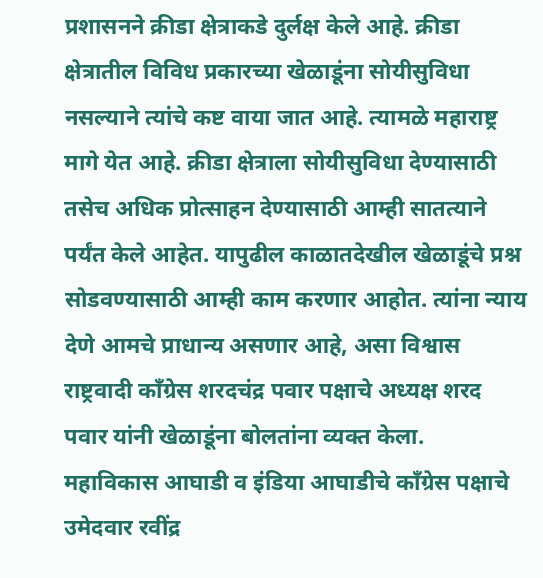प्रशासनने क्रीडा क्षेत्राकडे दुर्लक्ष केले आहे. क्रीडा क्षेत्रातील विविध प्रकारच्या खेळाडूंना सोयीसुविधा नसल्याने त्यांचे कष्ट वाया जात आहे. त्यामळे महाराष्ट्र मागे येत आहे. क्रीडा क्षेत्राला सोयीसुविधा देण्यासाठी तसेच अधिक प्रोत्साहन देण्यासाठी आम्ही सातत्याने पर्यंत केले आहेत. यापुढील काळातदेखील खेळाडूंचे प्रश्न सोडवण्यासाठी आम्ही काम करणार आहोत. त्यांना न्याय देणे आमचे प्राधान्य असणार आहे, असा विश्वास राष्ट्रवादी काँग्रेस शरदचंद्र पवार पक्षाचे अध्यक्ष शरद पवार यांनी खेळाडूंना बोलतांना व्यक्त केला.
महाविकास आघाडी व इंडिया आघाडीचे काँग्रेस पक्षाचे उमेदवार रवींद्र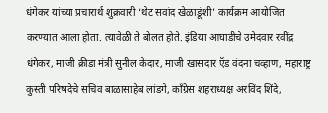धंगेकर यांच्या प्रचारार्थ शुक्रवारी ‘थेट सवांद खेळाडूंशी’ कार्यक्रम आयोजित करण्यात आला होता. त्यावेळी ते बोलत होते. इंडिया आघाडीचे उमेदवार रवींद्र धंगेकर, माजी क्रीडा मंत्री सुनील केदार, माजी खासदार ऍड वंदना चव्हाण, महाराष्ट्र कुस्ती परिषदेचे सचिव बाळासाहेब लांडगे, काँग्रेस शहराध्यक्ष अरविंद शिंदे,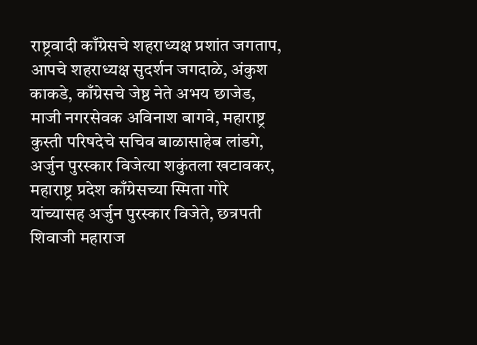राष्ट्रवादी काँग्रेसचे शहराध्यक्ष प्रशांत जगताप, आपचे शहराध्यक्ष सुदर्शन जगदाळे, अंकुश काकडे, काँग्रेसचे जेष्ठ नेते अभय छाजेड, माजी नगरसेवक अविनाश बागवे, महाराष्ट्र कुस्ती परिषदेचे सचिव बाळासाहेब लांडगे, अर्जुन पुरस्कार विजेत्या शकुंतला खटावकर, महाराष्ट्र प्रदेश काँग्रेसच्या स्मिता गोरे यांच्यासह अर्जुन पुरस्कार विजेते, छत्रपती शिवाजी महाराज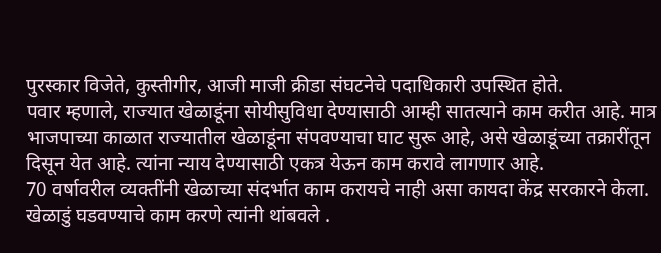पुरस्कार विजेते, कुस्तीगीर, आजी माजी क्रीडा संघटनेचे पदाधिकारी उपस्थित होते.
पवार म्हणाले, राज्यात खेळाडूंना सोयीसुविधा देण्यासाठी आम्ही सातत्याने काम करीत आहे. मात्र भाजपाच्या काळात राज्यातील खेळाडूंना संपवण्याचा घाट सुरू आहे, असे खेळाडूंच्या तक्रारींतून दिसून येत आहे. त्यांना न्याय देण्यासाठी एकत्र येऊन काम करावे लागणार आहे.
70 वर्षावरील व्यक्तींनी खेळाच्या संदर्भात काम करायचे नाही असा कायदा केंद्र सरकारने केला. खेळाडुं घडवण्याचे काम करणे त्यांनी थांबवले .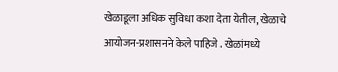खेळाडूला अधिक सुविधा कशा देता येतील, खेळाचे आयोजन-प्रशासनने केले पाहिजे . खेळांमध्ये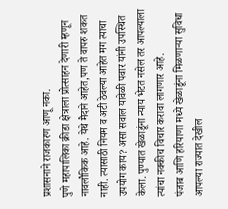प्रशासनाने राजकारण आणू नका.
पुणे महापालिका क्रीडा क्षेत्राला प्रोत्साहन देणारी म्हणून नावलौकिक आहे. येथे मैदाने आहेत,पण ते वापरु शकत नाही. त्यासाठी नियम व अटी ठेवल्या आहेत मग त्याचा उपयोग काय? असा सवाल यावेळी पवार यांनी उपस्थित केला. पुण्यात खेळाडूंना न्याय भेटत नसेल तर आपल्याला त्यांचा नक्कीच विचार करावा लागणार आहे.
पंजाब आणि हरियाणा मध्ये खेळाडूंना मिळणाऱ्या सुविधा आपल्या राज्यात देखील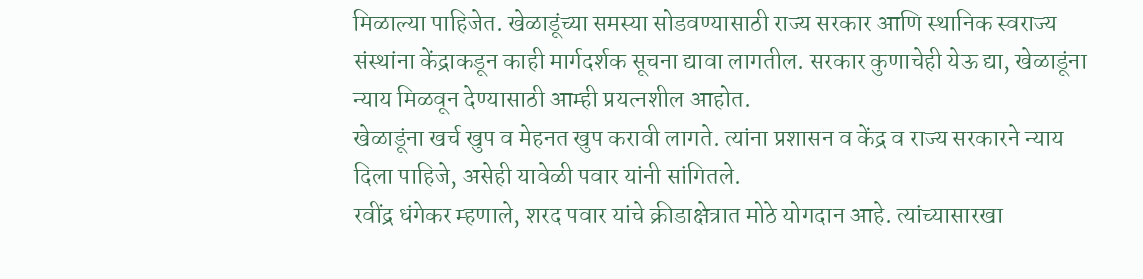मिळाल्या पाहिजेत. खेळाडूंच्या समस्या सोडवण्यासाठी राज्य सरकार आणि स्थानिक स्वराज्य संस्थांना केंद्राकडून काही मार्गदर्शक सूचना द्यावा लागतील. सरकार कुणाचेही येऊ द्या, खेळाडूंना न्याय मिळवून देण्यासाठी आम्ही प्रयत्नशील आहोत.
खेळाडूंना खर्च खुप व मेहनत खुप करावी लागते. त्यांना प्रशासन व केंद्र व राज्य सरकारने न्याय दिला पाहिजे, असेही यावेळी पवार यांनी सांगितले.
रवींद्र धंगेकर म्हणाले, शरद पवार यांचे क्रीडाक्षेत्रात मोठे योगदान आहे. त्यांच्यासारखा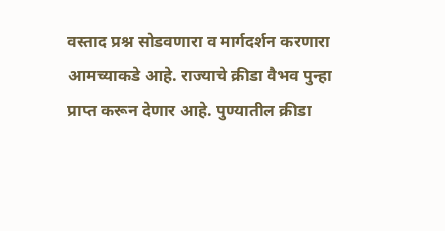वस्ताद प्रश्न सोडवणारा व मार्गदर्शन करणारा आमच्याकडे आहे. राज्याचे क्रीडा वैभव पुन्हा प्राप्त करून देणार आहे. पुण्यातील क्रीडा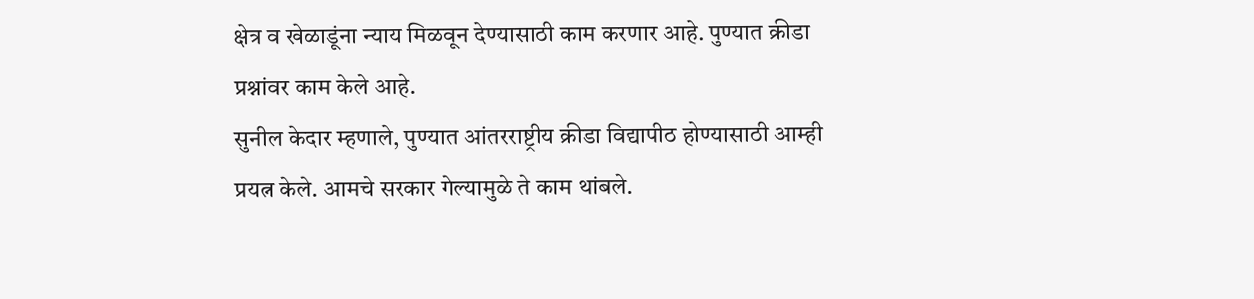क्षेत्र व खेळाडूंना न्याय मिळवून देण्यासाठी काम करणार आहे. पुण्यात क्रीडा प्रश्नांवर काम केले आहे.
सुनील केदार म्हणाले, पुण्यात आंतरराष्ट्रीय क्रीडा विद्यापीठ होण्यासाठी आम्ही प्रयत्न केले. आमचे सरकार गेल्यामुळे ते काम थांबले.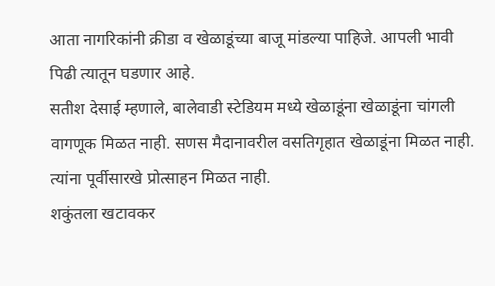आता नागरिकांनी क्रीडा व खेळाडूंच्या बाजू मांडल्या पाहिजे. आपली भावी पिढी त्यातून घडणार आहे.
सतीश देसाई म्हणाले, बालेवाडी स्टेडियम मध्ये खेळाडूंना खेळाडूंना चांगली वागणूक मिळत नाही. सणस मैदानावरील वसतिगृहात खेळाडूंना मिळत नाही. त्यांना पूर्वीसारखे प्रोत्साहन मिळत नाही.
शकुंतला खटावकर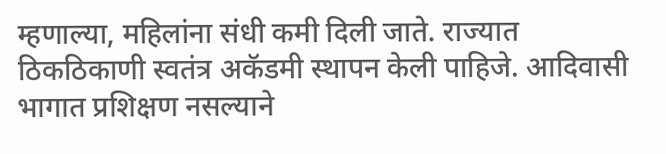म्हणाल्या, महिलांना संधी कमी दिली जाते. राज्यात ठिकठिकाणी स्वतंत्र अकॅडमी स्थापन केली पाहिजे. आदिवासी भागात प्रशिक्षण नसल्याने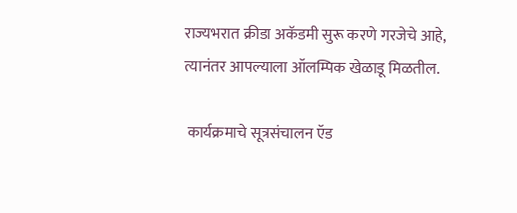राज्यभरात क्रीडा अकॅडमी सुरू करणे गरजेचे आहे, त्यानंतर आपल्याला ऑलम्पिक खेळाडू मिळतील.

 कार्यक्रमाचे सूत्रसंचालन ऍड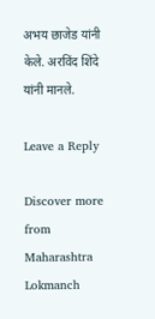अभय छाजेड यांनी केले. अरविंद शिंदे यांनी मानले.

Leave a Reply

Discover more from Maharashtra Lokmanch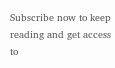Subscribe now to keep reading and get access to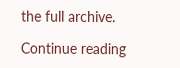the full archive.

Continue reading